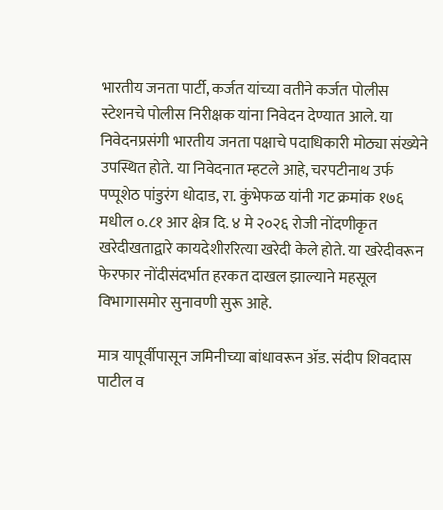भारतीय जनता पार्टी, कर्जत यांच्या वतीने कर्जत पोलीस स्टेशनचे पोलीस निरीक्षक यांना निवेदन देण्यात आले. या निवेदनप्रसंगी भारतीय जनता पक्षाचे पदाधिकारी मोठ्या संख्येने उपस्थित होते. या निवेदनात म्हटले आहे, चरपटीनाथ उर्फ पप्पूशेठ पांडुरंग धोदाड, रा. कुंभेफळ यांनी गट क्रमांक १७६ मधील ०.८१ आर क्षेत्र दि. ४ मे २०२६ रोजी नोंदणीकृत खरेदीखताद्वारे कायदेशीररित्या खरेदी केले होते. या खरेदीवरून फेरफार नोंदीसंदर्भात हरकत दाखल झाल्याने महसूल विभागासमोर सुनावणी सुरू आहे.

मात्र यापूर्वीपासून जमिनीच्या बांधावरून ॲड. संदीप शिवदास पाटील व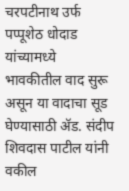चरपटीनाथ उर्फ पप्पूशेठ धोदाड यांच्यामध्ये भावकीतील वाद सुरू असून या वादाचा सूड घेण्यासाठी ॲड. संदीप शिवदास पाटील यांनी वकील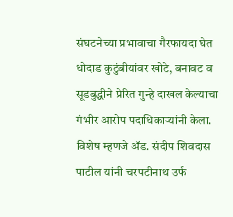संघटनेच्या प्रभावाचा गैरफायदा घेत धोदाड कुटुंबीयांवर खोटे, बनावट व सूडबुद्धीने प्रेरित गुन्हे दाखल केल्याचा गंभीर आरोप पदाधिकाऱ्यांनी केला. विशेष म्हणजे ॲड. संदीप शिवदास पाटील यांनी चरपटीनाथ उर्फ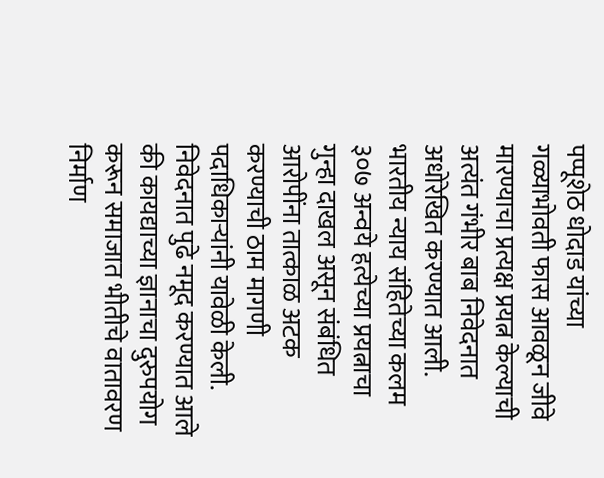पप्पूशेठ धोदाड यांच्या गळ्याभोवती फास आवळून जीवे मारण्याचा प्रत्यक्ष प्रयत्न केल्याची अत्यंत गंभीर बाब निवेदनात अधोरेखित करण्यात आली.
भारतीय न्याय संहितेच्या कलम ३०७ अन्वये हत्येच्या प्रयत्नाचा गुन्हा दाखल असून संबंधित आरोपींना तात्काळ अटक करण्याची ठाम मागणी पदाधिकाऱ्यांनी यावेळी केली. निवेदनात पुढे नमूद करण्यात आले की कायद्याच्या ज्ञानाचा दुरुपयोग करून समाजात भीतीचे वातावरण निर्माण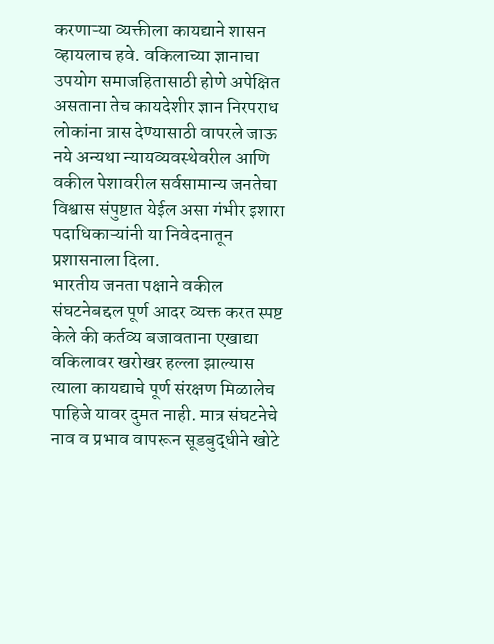करणाऱ्या व्यक्तीला कायद्याने शासन व्हायलाच हवे. वकिलाच्या ज्ञानाचा उपयोग समाजहितासाठी होणे अपेक्षित असताना तेच कायदेशीर ज्ञान निरपराध लोकांना त्रास देण्यासाठी वापरले जाऊ नये अन्यथा न्यायव्यवस्थेवरील आणि वकील पेशावरील सर्वसामान्य जनतेचा विश्वास संपुष्टात येईल असा गंभीर इशारा पदाधिकाऱ्यांनी या निवेदनातून प्रशासनाला दिला.
भारतीय जनता पक्षाने वकील संघटनेबद्दल पूर्ण आदर व्यक्त करत स्पष्ट केले की कर्तव्य बजावताना एखाद्या वकिलावर खरोखर हल्ला झाल्यास त्याला कायद्याचे पूर्ण संरक्षण मिळालेच पाहिजे यावर दुमत नाही. मात्र संघटनेचे नाव व प्रभाव वापरून सूडबुद्धीने खोटे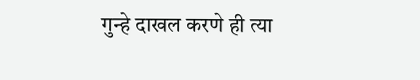गुन्हे दाखल करणे ही त्या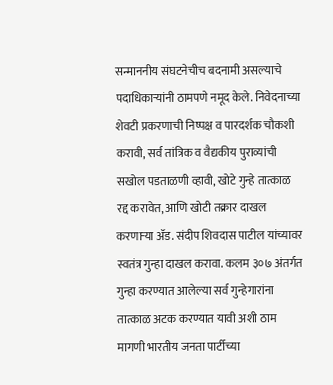सन्माननीय संघटनेचीच बदनामी असल्याचे पदाधिकाऱ्यांनी ठामपणे नमूद केले. निवेदनाच्या शेवटी प्रकरणाची निष्पक्ष व पारदर्शक चौकशी करावी, सर्व तांत्रिक व वैद्यकीय पुराव्यांची सखोल पडताळणी व्हावी, खोटे गुन्हे तात्काळ रद्द करावेत, आणि खोटी तक्रार दाखल करणाऱ्या ॲड. संदीप शिवदास पाटील यांच्यावर स्वतंत्र गुन्हा दाखल करावा. कलम ३०७ अंतर्गत गुन्हा करण्यात आलेल्या सर्व गुन्हेगारांना तात्काळ अटक करण्यात यावी अशी ठाम मागणी भारतीय जनता पार्टीच्या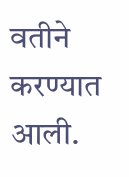वतीने करण्यात आली.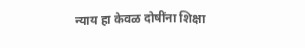न्याय हा केवळ दोषींना शिक्षा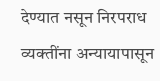देण्यात नसून निरपराध व्यक्तींना अन्यायापासून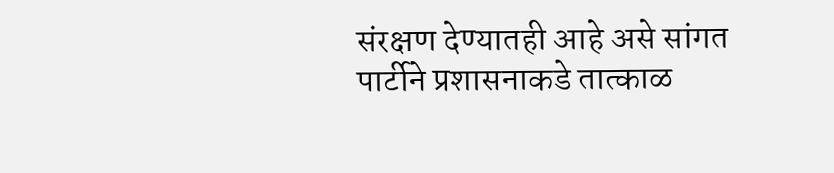संरक्षण देण्यातही आहे असे सांगत पार्टीने प्रशासनाकडे तात्काळ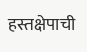हस्तक्षेपाची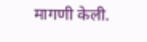मागणी केली.